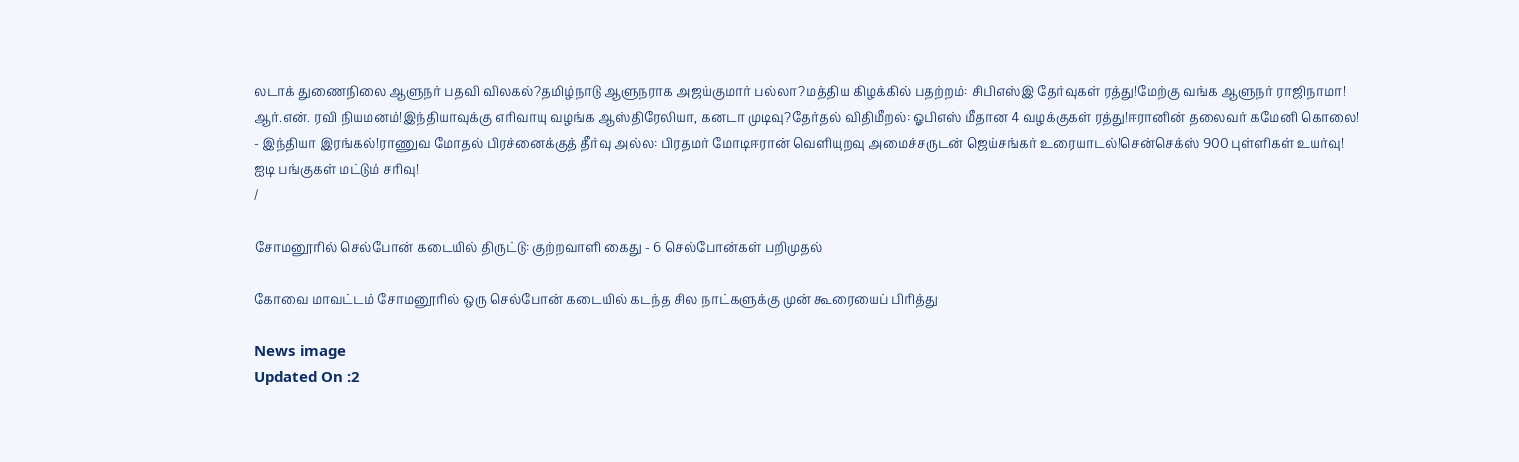லடாக் துணைநிலை ஆளுநர் பதவி விலகல்?தமிழ்நாடு ஆளுநராக அஜய்குமார் பல்லா?மத்திய கிழக்கில் பதற்றம்: சிபிஎஸ்இ தேர்வுகள் ரத்து!மேற்கு வங்க ஆளுநர் ராஜிநாமா! ஆர்.என். ரவி நியமனம்!இந்தியாவுக்கு எரிவாயு வழங்க ஆஸ்திரேலியா, கனடா முடிவு?தேர்தல் விதிமீறல்: ஓபிஎஸ் மீதான 4 வழக்குகள் ரத்து!ஈரானின் தலைவர் கமேனி கொலை! - இந்தியா இரங்கல்!ராணுவ மோதல் பிரச்னைக்குத் தீர்வு அல்ல: பிரதமர் மோடிஈரான் வெளியுறவு அமைச்சருடன் ஜெய்சங்கர் உரையாடல்!சென்செக்ஸ் 900 புள்ளிகள் உயர்வு! ஐடி பங்குகள் மட்டும் சரிவு!
/

சோமனூரில் செல்போன் கடையில் திருட்டு: குற்றவாளி கைது - 6 செல்போன்கள் பறிமுதல்

கோவை மாவட்டம் சோமனூரில் ஒரு செல்போன் கடையில் கடந்த சில நாட்களுக்கு முன் கூரையைப் பிரித்து

News image
Updated On :2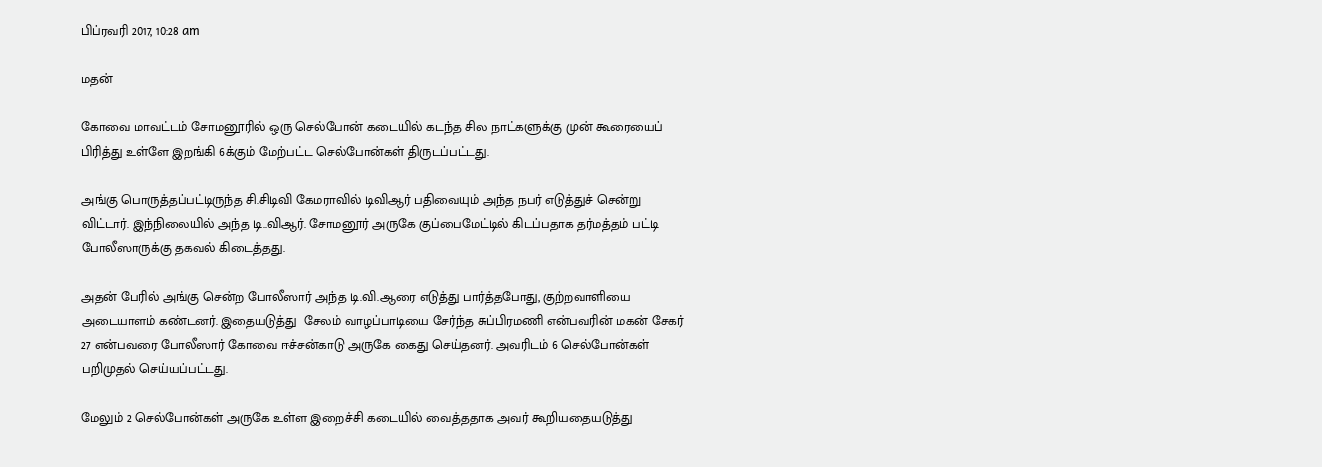பிப்ரவரி 2017, 10:28 am

மதன்

கோவை மாவட்டம் சோமனூரில் ஒரு செல்போன் கடையில் கடந்த சில நாட்களுக்கு முன் கூரையைப் பிரித்து உள்ளே இறங்கி 6க்கும் மேற்பட்ட செல்போன்கள் திருடப்பட்டது.

அங்கு பொருத்தப்பட்டிருந்த சி.சிடிவி கேமராவில் டிவிஆர் பதிவையும் அந்த நபர் எடுத்துச் சென்று விட்டார். இந்நிலையில் அந்த டி..விஆர். சோமனூர் அருகே குப்பைமேட்டில் கிடப்பதாக தர்மத்தம் பட்டி போலீஸாருக்கு தகவல் கிடைத்தது.

அதன் பேரில் அங்கு சென்ற போலீஸார் அந்த டி.வி.ஆரை எடுத்து பார்த்தபோது, குற்றவாளியை அடையாளம் கண்டனர். இதையடுத்து  சேலம் வாழப்பாடியை சேர்ந்த சுப்பிரமணி என்பவரின் மகன் சேகர் 27 என்பவரை போலீஸார் கோவை ஈச்சன்காடு அருகே கைது செய்தனர். அவரிடம் 6 செல்போன்கள் பறிமுதல் செய்யப்பட்டது.

மேலும் 2 செல்போன்கள் அருகே உள்ள இறைச்சி கடையில் வைத்ததாக அவர் கூறியதையடுத்து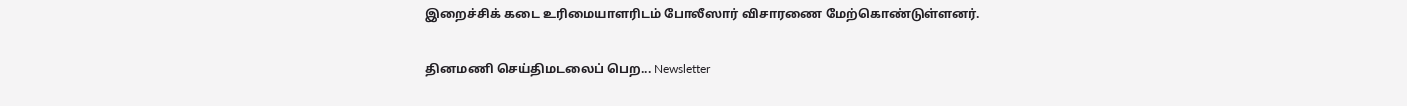இறைச்சிக் கடை உரிமையாளரிடம் போலீஸார் விசாரணை மேற்கொண்டுள்ளனர்.

தினமணி செய்திமடலைப் பெற... Newsletter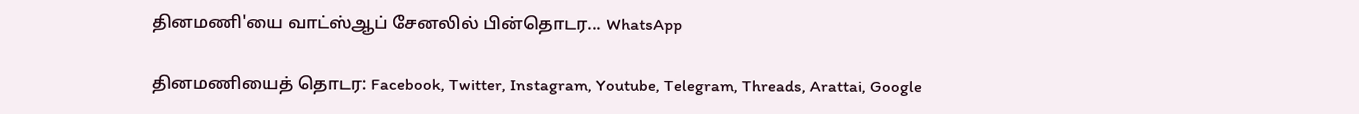தினமணி'யை வாட்ஸ்ஆப் சேனலில் பின்தொடர... WhatsApp

தினமணியைத் தொடர: Facebook, Twitter, Instagram, Youtube, Telegram, Threads, Arattai, Google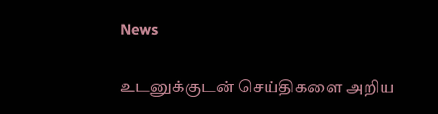News

உடனுக்குடன் செய்திகளை அறிய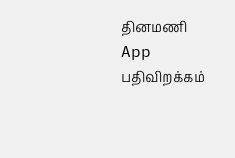தினமணி App பதிவிறக்கம்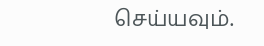செய்யவும்.